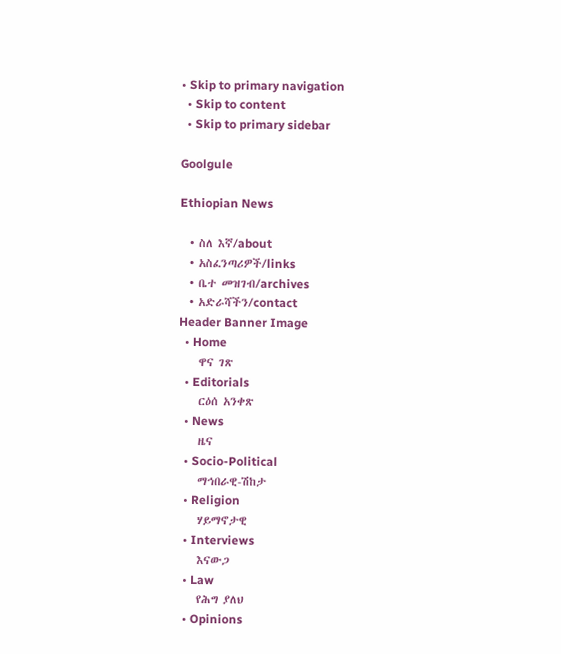• Skip to primary navigation
  • Skip to content
  • Skip to primary sidebar

Goolgule

Ethiopian News

  • ስለ እኛ/about
  • አስፈንጣሪዎች/links
  • ቤተ መዝገብ/archives
  • አድራሻችን/contact
Header Banner Image
  • Home
    ዋና ገጽ
  • Editorials
    ርዕሰ አንቀጽ
  • News
    ዜና
  • Socio-Political
    ማኅበራዊ-ሽከታ
  • Religion
    ሃይማኖታዊ
  • Interviews
    እናውጋ
  • Law
    የሕግ ያለህ
  • Opinions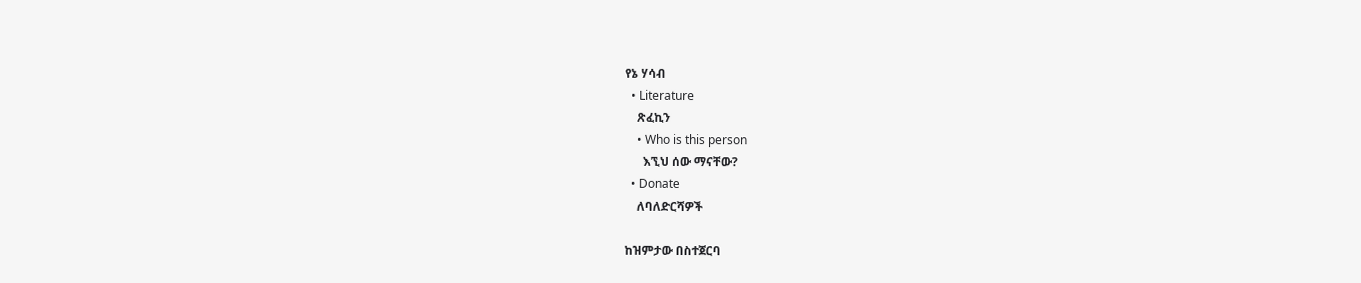የኔ ሃሳብ
  • Literature
    ጽፈኪን
    • Who is this person
      እኚህ ሰው ማናቸው?
  • Donate
    ለባለድርሻዎች

ከዝምታው በስተጀርባ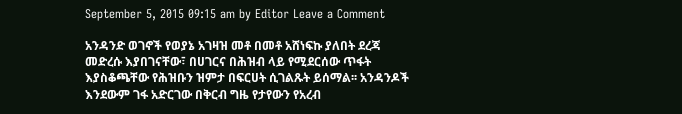September 5, 2015 09:15 am by Editor Leave a Comment

አንዳንድ ወገኖች የወያኔ አገዛዝ መቶ በመቶ አሸነፍኩ ያለበት ደረጃ መድረሱ እያበገናቸው፣ በሀገርና በሕዝብ ላይ የሚደርሰው ጥፋት እያስቆጫቸው የሕዝቡን ዝምታ በፍርሀት ሲገልጹት ይሰማል፡፡ አንዳንዶች እንደውም ገፋ አድርገው በቅርብ ግዜ የታየውን የአረብ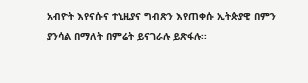አብዮት እየናሱና ተኒዚያና ግብጽን እየጠቀሱ ኢትጵያዊ በምን ያንሳል በማለት በምሬት ይናገራሉ ይጽፋሉ፡፡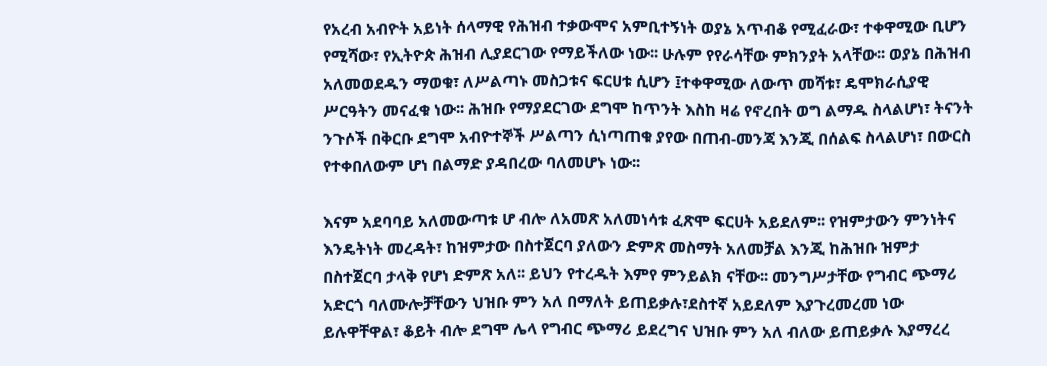የአረብ አብዮት አይነት ሰላማዊ የሕዝብ ተቃውሞና አምቢተኝነት ወያኔ አጥብቆ የሚፈራው፣ ተቀዋሚው ቢሆን የሚሻው፣ የኢትዮጵ ሕዝብ ሊያደርገው የማይችለው ነው፡፡ ሁሉም የየራሳቸው ምክንያት አላቸው፡፡ ወያኔ በሕዝብ አለመወደዱን ማወቁ፣ ለሥልጣኑ መስጋቱና ፍርሀቱ ሲሆን ፤ተቀዋሚው ለውጥ መሻቱ፣ ዴሞክራሲያዊ ሥርዓትን መናፈቁ ነው፡፡ ሕዝቡ የማያደርገው ደግሞ ከጥንት እስከ ዛሬ የኖረበት ወግ ልማዱ ስላልሆነ፣ ትናንት ንጉሶች በቅርቡ ደግሞ አብዮተኞች ሥልጣን ሲነጣጠቁ ያየው በጠብ-መንጃ እንጂ በሰልፍ ስላልሆነ፣ በውርስ የተቀበለውም ሆነ በልማድ ያዳበረው ባለመሆኑ ነው፡፡

እናም አደባባይ አለመውጣቱ ሆ ብሎ ለአመጽ አለመነሳቱ ፈጽሞ ፍርሀት አይደለም፡፡ የዝምታውን ምንነትና እንዴትነት መረዳት፣ ከዝምታው በስተጀርባ ያለውን ድምጽ መስማት አለመቻል እንጂ ከሕዝቡ ዝምታ በስተጀርባ ታላቅ የሆነ ድምጽ አለ፡፡ ይህን የተረዱት እምየ ምንይልክ ናቸው፡፡ መንግሥታቸው የግብር ጭማሪ አድርጎ ባለሙሎቻቸውን ህዝቡ ምን አለ በማለት ይጠይቃሉ፣ደስተኛ አይደለም እያጉረመረመ ነው ይሉዋቸዋል፣ ቆይት ብሎ ደግሞ ሌላ የግብር ጭማሪ ይደረግና ህዝቡ ምን አለ ብለው ይጠይቃሉ እያማረረ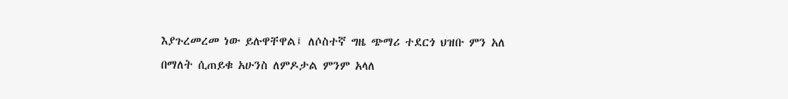እያጉረመረመ ነው ይሉዋቸዋል፤ ለሶስተኛ ግዜ ጭማሪ ተደርጎ ህዝቡ ምን አለ በማለት ሲጠይቁ አሁንስ ለምዶታል ምንም አላለ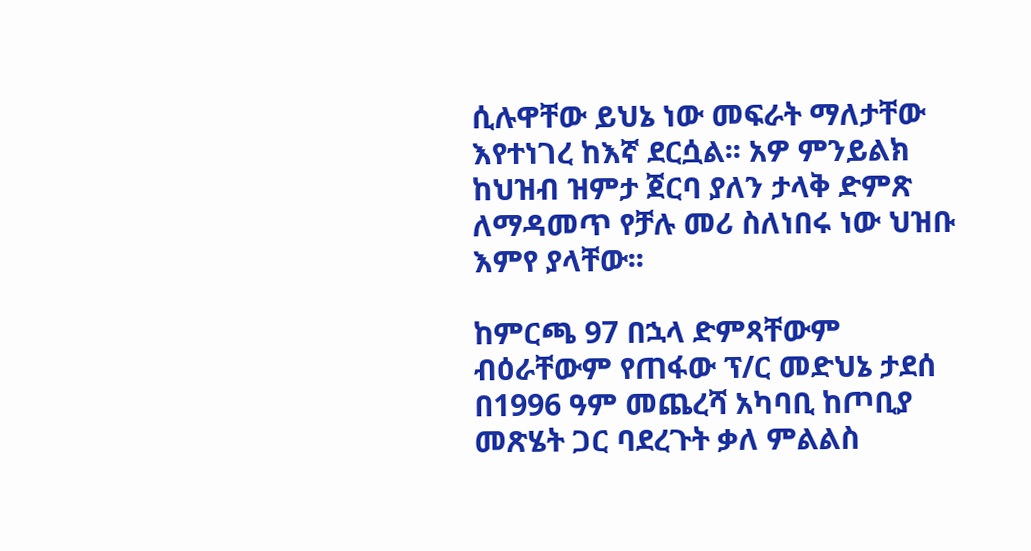ሲሉዋቸው ይህኔ ነው መፍራት ማለታቸው እየተነገረ ከእኛ ደርሷል፡፡ አዎ ምንይልክ ከህዝብ ዝምታ ጀርባ ያለን ታላቅ ድምጽ ለማዳመጥ የቻሉ መሪ ስለነበሩ ነው ህዝቡ   እምየ ያላቸው፡፡

ከምርጫ 97 በኋላ ድምጻቸውም ብዕራቸውም የጠፋው ፕ/ር መድህኔ ታደሰ በ1996 ዓም መጨረሻ አካባቢ ከጦቢያ መጽሄት ጋር ባደረጉት ቃለ ምልልስ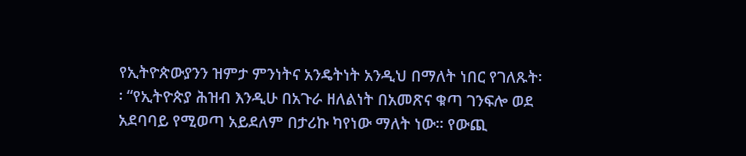የኢትዮጵውያንን ዝምታ ምንነትና አንዴትነት አንዲህ በማለት ነበር የገለጹት፡፡ “የኢትዮጵያ ሕዝብ እንዲሁ በአጉራ ዘለልነት በአመጽና ቁጣ ገንፍሎ ወደ አደባባይ የሚወጣ አይደለም በታሪኩ ካየነው ማለት ነው፡፡ የውጪ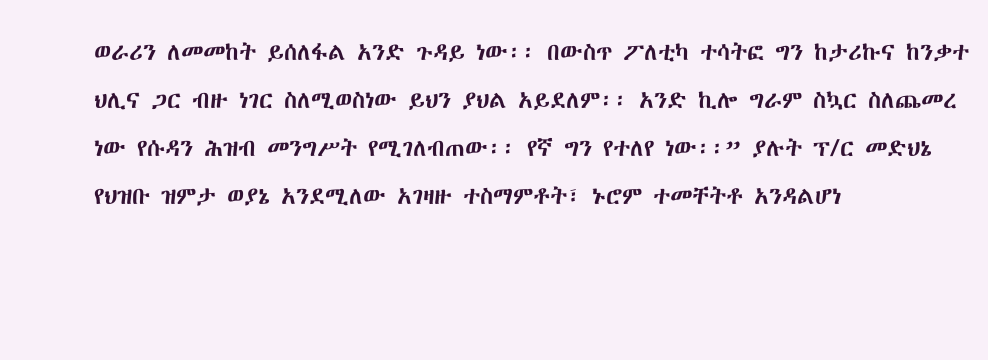ወራሪን ለመመከት ይሰለፋል አንድ ጉዳይ ነው፡፡ በውስጥ ፖለቲካ ተሳትፎ ግን ከታሪኩና ከንቃተ ህሊና ጋር ብዙ ነገር ስለሚወስነው ይህን ያህል አይደለም፡፡ አንድ ኪሎ ግራም ስኳር ስለጨመረ ነው የሱዳን ሕዝብ መንግሥት የሚገለብጠው፡፡ የኛ ግን የተለየ ነው፡፡” ያሉት ፕ/ር መድህኔ የህዝቡ ዝምታ ወያኔ አንደሚለው አገዛዙ ተስማምቶት፣ ኑሮም ተመቸትቶ አንዳልሆነ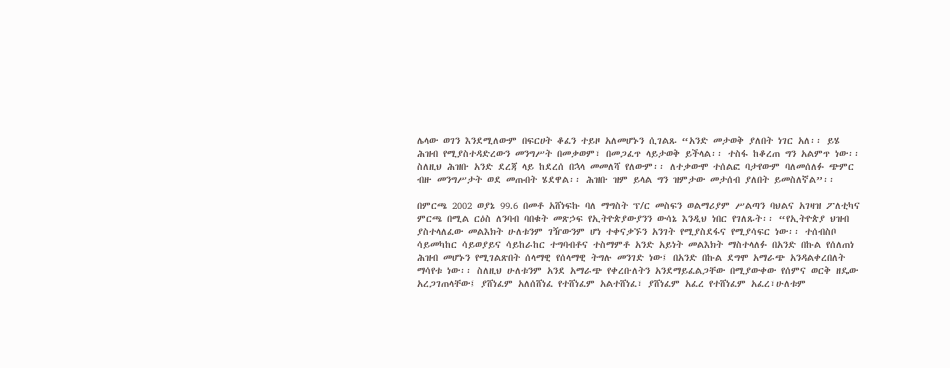ሌላው ወገን እንደሚለውም በፍርሀት ቆፈን ተይዞ አለመሆኑን ሲገልጹ “አንድ መታወቅ ያለበት ነገር አለ፡፡ ይሄ ሕዝብ የሚያስተዳድረውን መንግሥት በመቃወም፣ በመጋፈጥ ላይታወቅ ይችላል፡፡ ተስፋ ከቆረጠ ግን አልምጥ ነው፡፡ ስለዚህ ሕዝቡ አንድ ደረጃ ላይ ከደረሰ በኋላ መመለሻ የለውም፡፡ ለተቃውሞ ተሰልፎ ባታየውም ባለመሰለፉ ጭምር ብዙ መንግሥታት ወደ መጡበት ሄደዋል፡፡ ሕዝቡ ዝም ይላል ግን ዝምታው መታሰብ ያለበት ይመስለኛል”፡፡

በምርጫ 2002 ወያኔ 99.6 በመቶ አሸነፍኩ ባለ ማግስት ፕ/ር መስፍን ወልማሪያም ሥልጣን ባህልና አገዛዝ ፖለቲካና ምርጫ በሚል ርዕስ ለንባብ ባበቁት መጽኃፍ የኢትዮጵያውያንን ውሳኔ እንዲህ ነበር የገለጹት፡፡ “የኢትዮጵያ ህዝብ ያስተላለፈው መልእክት ሁለቱንም ገዥውንም ሆነ ተቀናቃኙን አንገት የሚያስደፋና የሚያሳፍር ነው፡፡ ተሰብስቦ ሳይመካከር ሳይወያይና ሳይከራከር ተግባብቶና ተስማምቶ አንድ አይነት መልእክት ማስተላለፉ በአንድ በኩል የሰለጠነ ሕዝብ መሆኑን የሚገልጽበት ሰላማዊ የሰላማዊ ትግሉ መንገድ ነው፤ በአንድ በኩል ደግሞ አማራጭ አንዳልቀረበለት ማሳየቱ ነው፡፡ ስለዚህ ሁለቱንም አንደ አማራጭ የቀረቡለትን አንደማይፈልጋቸው በሚያውቀው የሰምና ወርቅ ዘዴው አረጋገጠላቸው፤ ያሸነፈም አለሰሸነፈ የተሸነፈም አልተሸነፈ፣ ያሸነፈም አፈረ የተሸነፈም አፈረ፣ሁለቱም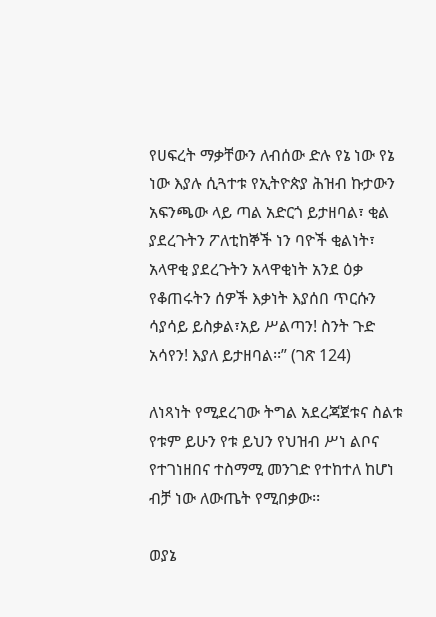የሀፍረት ማቃቸውን ለብሰው ድሉ የኔ ነው የኔ ነው እያሉ ሲጓተቱ የኢትዮጵያ ሕዝብ ኩታውን አፍንጫው ላይ ጣል አድርጎ ይታዘባል፣ ቂል ያደረጉትን ፖለቲከኞች ነን ባዮች ቂልነት፣ አላዋቂ ያደረጉትን አላዋቂነት አንደ ዕቃ የቆጠሩትን ሰዎች እቃነት እያሰበ ጥርሱን ሳያሳይ ይስቃል፣አይ ሥልጣን! ስንት ጉድ አሳየን! እያለ ይታዘባል፡፡” (ገጽ 124)

ለነጻነት የሚደረገው ትግል አደረጃጀቱና ስልቱ የቱም ይሁን የቱ ይህን የህዝብ ሥነ ልቦና የተገነዘበና ተስማሚ መንገድ የተከተለ ከሆነ ብቻ ነው ለውጤት የሚበቃው፡፡

ወያኔ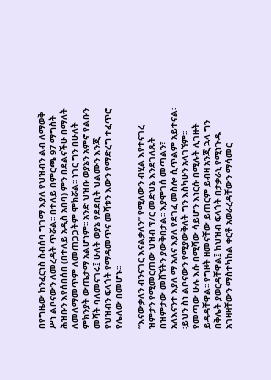በየግዜው ከንፈርነስ ስብሰባ ግገማ እያለ የህዝብን ልብ ለማወቅ ሥነ ልቦናውን ለመረዳት ጥሯል፡፡ በተለይ በምርጫ 97 ማግስት ሕዝቡን እየሰበሰበ (በተለይ አዲስ አበባ) ምን በደልናችሁ በማለት ለመለማመጥም ለመጠጋጋትም ሞክሯል፡፡ ነገር ግን በሁለት ምክንያት ውጤታማ አልሆነም፡፡ አንድ ህዝቡ ወያኔን አምኖ የልቡን መሻት ባለመናገሩ፤ ሁለት ወያኔ የደደቢት ህልሙን እንጂ የህዝብን ፍላጎት የማዳመጥና መሻቱን እውን የማድረግ ተፈጥሮ የሌለው በመሆኑ፡፡

“እናውቃለን ብንናገር እናልቃለን” የሚለውን ብሂል እየተናገረ ዝምታን የሚመርጠው ህዝብ ፕ/ር መድህኔ እንደገለጹት በዝምታው መሸኘትን ያውቅበታል፡፡ እያሞገሰ መጣልን፣ አለእናንተ እያለ ማ አለና እያለ የደገፈ መስሎ ሲጥልም አይተናል፡፡ይህን ስነ ልቦናውን የሚያውቅለት ግን እስካሁን አላገኘም፡፡ የመጣው ሁሉ እሱ በሚሻው ሳይሆን እነርሱ በሚሉት ሊገዙት ይዳዳቸዋል፡፡ የግዞት ዘመናቸው ይጠርም ይብዛ አንጂ ኋላ ግን በቅሌት ያወርዳቸዋል፤ ከህዝብ ፍላጎት በታቃራኒ የሚነጉዱ አገዛዛቸውን ማስተካከል ቀርቶ አወራረዳቸውን ማሳመር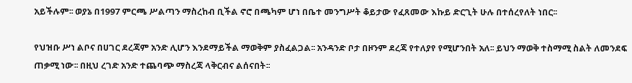አይችሉም፡፡ ወያኔ በ1997 ምርጫ ሥልጣን ማስረከብ ቢችል ኖሮ በጫካም ሆነ በቤተ መንግሥት ቆይታው የፈጸመው እኩይ ድርጊት ሁሉ በተሰረየለት ነበር፡፡

የህዝቡ ሥነ ልቦና በሀገር ደረጃም አንድ ሊሆን እንደማይችል ማወቅም ያስፈልጋል፡፡ አንዳንድ ቦታ በዞንም ደረጃ የተለያየ የሚሆንበት አለ፡፡ ይህን ማወቅ ተስማሚ ስልት ለመንደፍ ጠቃሚ ነው፡፡ በዚህ ረገድ አንድ ተጨባጭ ማስረጃ ላቅርብና ልሰናበት፡፡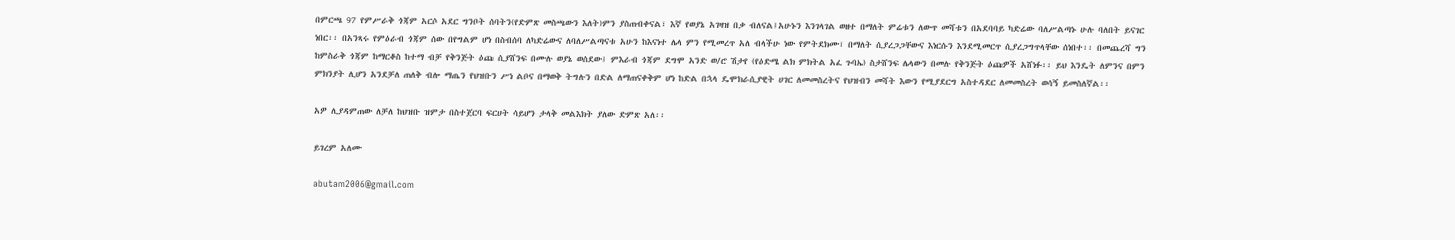በምርጫ 97 የምሥራቅ ጎጃም አርሶ አደር ግንቦት ሰባትን(የድምጽ መስጫውን እለት)ምን ያስጠብቀናል፣ እኛ የወያኔ አገዛዝ በቃ ብለናል፤አሁኑን እንገላገል ወዘተ በማለት ምሬቱን ለውጥ መሻቱን በአደባባይ ካድሬው ባለሥልጣኑ ሁሉ ባለበት ይናገር ነበር፡፡ በአንጻሩ የምዕራብ ጎጃም ሰው በየግልም ሆነ በስብሰባ ለካድሬውና ለባለሥልጣናቱ አሁን ከእናነተ ሌላ ምን የሚመረጥ አለ ብላችሁ ነው የምትደክሙ፣ በማለት ሲያረጋጋቸውና እነርሱን እንደሚመርጥ ሲያረጋግጥላቸው ሰነበተ፡፡ በመጨረሻ ግን ከምስራቅ ጎጃም ከማርቆስ ከተማ ብቻ የቅንጅት ዕጩ ሲያሸንፍ በሙሉ ወያኔ ወሰደው፤ ምእራብ ጎጃም ደግሞ አንድ ወ/ሮ ሽታየ (የዕድሜ ልክ ምክትል አፈ ጉባኤ) ስታሸንፍ ሌላውን በመሉ የቅንጅት ዕጩዎች አሸነፉ፡፡ ይህ እንዴት ለምንና በምን ምክንያት ሊሆን አንደቻለ ጠለቅ ብሎ ማጤን የህዝቡን ሥነ ልቦና በማወቅ ትግሉን በድል ለማጠናቀቅም ሆነ ከድል በኋላ ዴሞክራሲያዊት ሀገር ለመመስረትና የህዝብን መሻት እውን የሚያደርግ አስተዳደር ለመመስረት ወሳኝ ይመስለኛል፡፡

አዎ ሊያዳምጠው ለቻለ ከህዝቡ ዝምታ በስተጀርባ ፍርሀት ሳይሆን ታላቅ መልእክት ያለው ድምጽ አለ፡፡

ይገረም አለሙ

abutam2006@gmail.com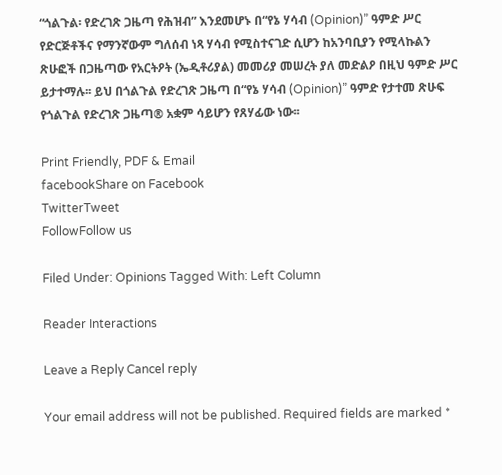“ጎልጉል፡ የድረገጽ ጋዜጣ የሕዝብ” እንደመሆኑ በ“የኔ ሃሳብ (Opinion)” ዓምድ ሥር የድርጅቶችና የማንኛውም ግለሰብ ነጻ ሃሳብ የሚስተናገድ ሲሆን ከአንባቢያን የሚላኩልን ጽሁፎች በጋዜጣው የአርትዖት (ኤዲቶሪያል) መመሪያ መሠረት ያለ መድልዖ በዚህ ዓምድ ሥር ይታተማሉ፡፡ ይህ በጎልጉል የድረገጽ ጋዜጣ በ“የኔ ሃሳብ (Opinion)” ዓምድ የታተመ ጽሁፍ የጎልጉል የድረገጽ ጋዜጣ® አቋም ሳይሆን የጸሃፊው ነው፡፡

Print Friendly, PDF & Email
facebookShare on Facebook
TwitterTweet
FollowFollow us

Filed Under: Opinions Tagged With: Left Column

Reader Interactions

Leave a Reply Cancel reply

Your email address will not be published. Required fields are marked *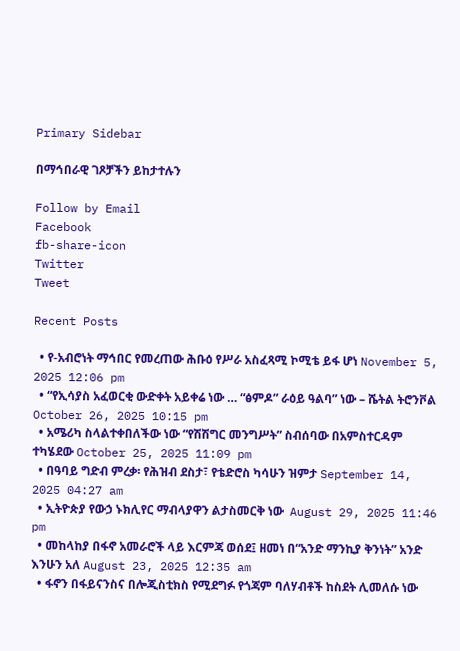Primary Sidebar

በማኅበራዊ ገጾቻችን ይከታተሉን

Follow by Email
Facebook
fb-share-icon
Twitter
Tweet

Recent Posts

  • የ-አብሮነት ማኅበር የመረጠው ሕቡዕ የሥራ አስፈጻሚ ኮሚቴ ይፋ ሆነ November 5, 2025 12:06 pm
  • “የኢሳያስ አፈወርቂ ውድቀት አይቀሬ ነው … “ፅምዶ” ራዕይ ዓልባ” ነው – ሼትል ትሮንቮል October 26, 2025 10:15 pm
  • አሜሪካ ስላልተቀበለችው ነው “የሽሽግር መንግሥት” ስብሰባው በአምስተርዳም ተካሄደው October 25, 2025 11:09 pm
  • በዓባይ ግድብ ምረቃ፡ የሕዝብ ደስታ፣ የቴድሮስ ካሳሁን ዝምታ September 14, 2025 04:27 am
  • ኢትዮጵያ የውኃ ኑክሊየር ማብላያዋን ልታስመርቅ ነው  August 29, 2025 11:46 pm
  • መከላከያ በፋኖ አመራሮች ላይ እርምጃ ወሰደ፤ ዘመነ በ“አንድ ማንኪያ ቅንነት” አንድ እንሁን አለ August 23, 2025 12:35 am
  • ፋኖን በፋይናንስና በሎጂስቲክስ የሚደግፉ የጎጃም ባለሃብቶች ከስደት ሊመለሱ ነው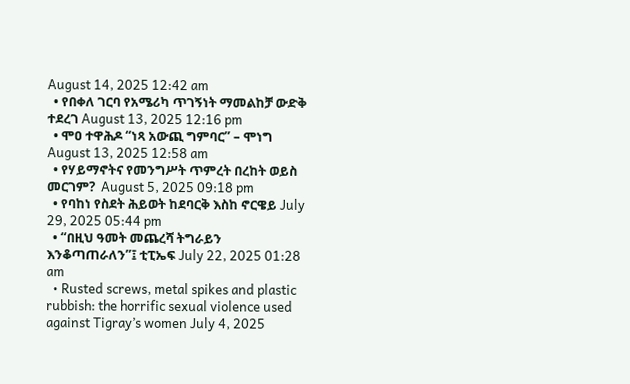August 14, 2025 12:42 am
  • የበቀለ ገርባ የአሜሪካ ጥገኝነት ማመልከቻ ውድቅ ተደረገ August 13, 2025 12:16 pm
  • ሞዐ ተዋሕዶ “ነጻ አውጪ ግምባር” – ሞነግ August 13, 2025 12:58 am
  • የሃይማኖትና የመንግሥት ጥምረት በረከት ወይስ መርገም?  August 5, 2025 09:18 pm
  • የባከነ የስደት ሕይወት ከደባርቅ እስከ ኖርዌይ July 29, 2025 05:44 pm
  • “በዚህ ዓመት መጨረሻ ትግራይን እንቆጣጠራለን”፤ ቲፒኤፍ July 22, 2025 01:28 am
  • Rusted screws, metal spikes and plastic rubbish: the horrific sexual violence used against Tigray’s women July 4, 2025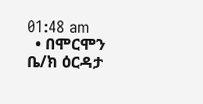01:48 am
  • በሞርሞን ቤ/ክ ዕርዳታ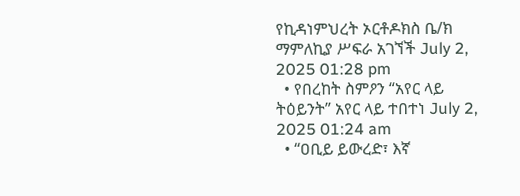የኪዳነምህረት ኦርቶዶክስ ቤ/ክ ማምለኪያ ሥፍራ አገኘች July 2, 2025 01:28 pm
  • የበረከት ስምዖን “አየር ላይ ትዕይንት” አየር ላይ ተበተነ July 2, 2025 01:24 am
  • “ዐቢይ ይውረድ፣ እኛ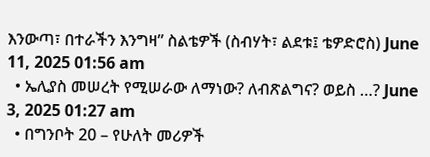እንውጣ፣ በተራችን እንግዛ” ስልቴዎች (ስብሃት፣ ልደቱ፤ ቴዎድሮስ) June 11, 2025 01:56 am
  • ኤሊያስ መሠረት የሚሠራው ለማነው? ለብጽልግና? ወይስ …? June 3, 2025 01:27 am
  • በግንቦት 20 – የሁለት መሪዎች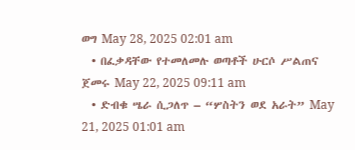ወግ May 28, 2025 02:01 am
  • በፈቃዳቸው የተመለመሉ ወጣቶች ሁርሶ ሥልጠና ጀመሩ May 22, 2025 09:11 am
  • ድብቁ ሤራ ሲጋለጥ – “ሦስትን ወደ አራት” May 21, 2025 01:01 am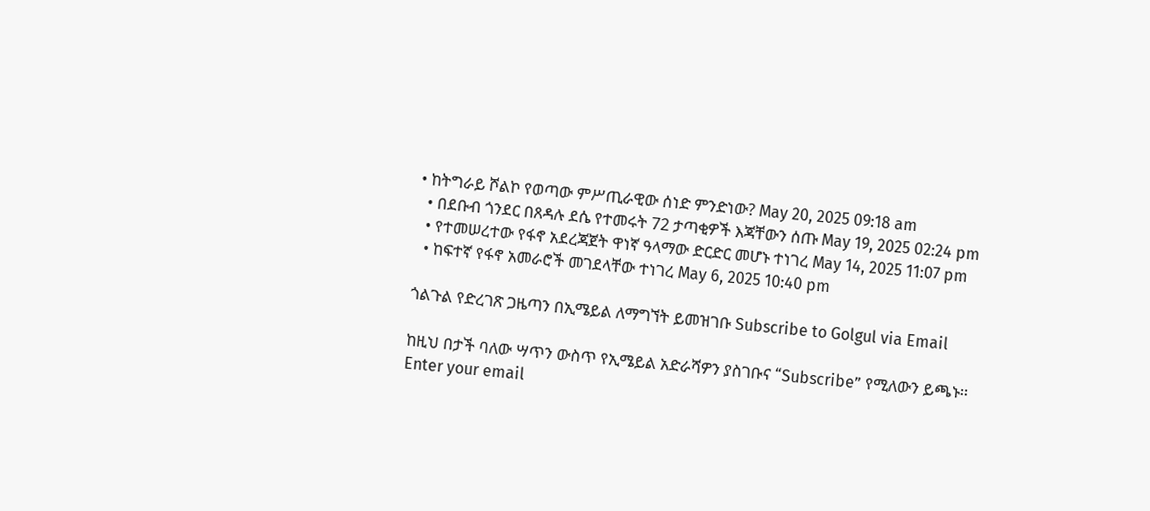• ከትግራይ ሾልኮ የወጣው ምሥጢራዊው ሰነድ ምንድነው? May 20, 2025 09:18 am
  • በደቡብ ጎንደር በጸዳሉ ደሴ የተመሩት 72 ታጣቂዎች እጃቸውን ሰጡ May 19, 2025 02:24 pm
  • የተመሠረተው የፋኖ አደረጃጀት ዋነኛ ዓላማው ድርድር መሆኑ ተነገረ May 14, 2025 11:07 pm
  • ከፍተኛ የፋኖ አመራሮች መገደላቸው ተነገረ May 6, 2025 10:40 pm

ጎልጉል የድረገጽ ጋዜጣን በኢሜይል ለማግኘት ይመዝገቡ Subscribe to Golgul via Email

ከዚህ በታች ባለው ሣጥን ውስጥ የኢሜይል አድራሻዎን ያስገቡና “Subscribe” የሚለውን ይጫኑ፡፡
Enter your email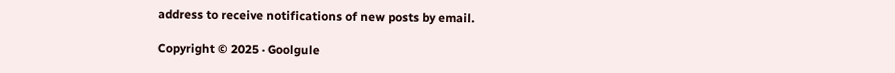address to receive notifications of new posts by email.

Copyright © 2025 · Goolgule